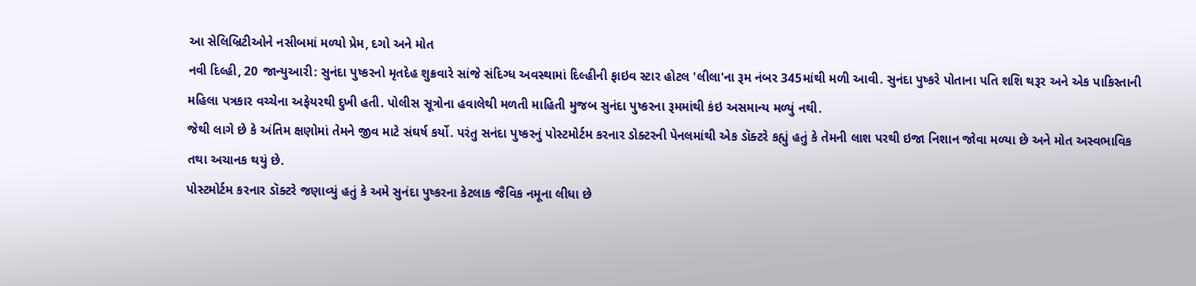આ સેલિબ્રિટીઓને નસીબમાં મળ્યો પ્રેમ, દગો અને મોત
નવી દિલ્હી, 20 જાન્યુઆરી: સુનંદા પુષ્કરનો મૃતદેહ શુક્રવારે સાંજે સંદિગ્ધ અવસ્થામાં દિલ્હીની ફાઇવ સ્ટાર હોટલ 'લીલા'ના રૂમ નંબર 345માંથી મળી આવી. સુનંદા પુષ્કરે પોતાના પતિ શશિ થરૂર અને એક પાકિસ્તાની મહિલા પત્રકાર વચ્ચેના અફેયરથી દુખી હતી. પોલીસ સૂત્રોના હવાલેથી મળતી માહિતી મુજબ સુનંદા પુષ્કરના રૂમમાંથી કંઇ અસમાન્ય મળ્યું નથી.
જેથી લાગે છે કે અંતિમ ક્ષણોમાં તેમને જીવ માટે સંઘર્ષ કર્યો. પરંતુ સનંદા પુષ્કરનું પોસ્ટમોર્ટમ કરનાર ડોક્ટરની પેનલમાંથી એક ડૉક્ટરે કહ્યું હતું કે તેમની લાશ પરથી ઇજા નિશાન જોવા મળ્યા છે અને મોત અસ્વભાવિક તથા અચાનક થયું છે.
પોસ્ટમોર્ટમ કરનાર ડૉક્ટરે જણાવ્યું હતું કે અમે સુનંદા પુષ્કરના કેટલાક જૈવિક નમૂના લીધા છે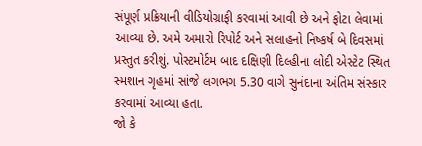સંપૂર્ણ પ્રક્રિયાની વીડિયોગ્રાફી કરવામાં આવી છે અને ફોટા લેવામાં આવ્યા છે. અમે અમારો રિપોર્ટ અને સલાહનો નિષ્કર્ષ બે દિવસમાં પ્રસ્તુત કરીશું. પોસ્ટમોર્ટમ બાદ દક્ષિણી દિલ્હીના લોદી એસ્ટેટ સ્થિત સ્મશાન ગૃહમાં સાંજે લગભગ 5.30 વાગે સુનંદાના અંતિમ સંસ્કાર કરવામાં આવ્યા હતા.
જો કે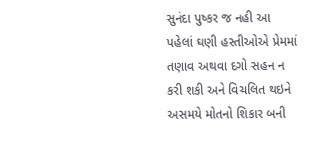સુનંદા પુષ્કર જ નહી આ પહેલાં ઘણી હસ્તીઓએ પ્રેમમાં તણાવ અથવા દગો સહન ન કરી શકી અને વિચલિત થઇને અસમયે મોતનો શિકાર બની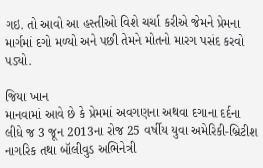ગઇ. તો આવો આ હસ્તીઓ વિશે ચર્ચા કરીએ જેમને પ્રેમના માર્ગમાં દગો મળ્યો અને પછી તેમને મોતનો મારગ પસંદ કરવો પડ્યો.

જિયા ખાન
માનવામાં આવે છે કે પ્રેમમાં અવગણના અથવા દગાના દર્દના લીધે જ 3 જૂન 2013ના રોજ 25 વર્ષીય યુવા અમેરિકી-બ્રિટીશ નાગરિક તથા બૉલીવુડ અભિનેત્રી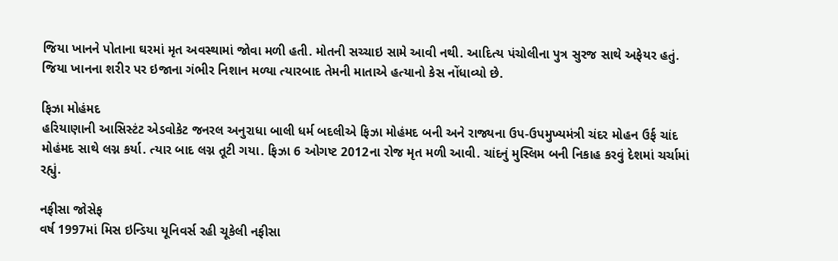જિયા ખાનને પોતાના ઘરમાં મૃત અવસ્થામાં જોવા મળી હતી. મોતની સચ્ચાઇ સામે આવી નથી. આદિત્ય પંચોલીના પુત્ર સુરજ સાથે અફેયર હતું. જિયા ખાનના શરીર પર ઇજાના ગંભીર નિશાન મળ્યા ત્યારબાદ તેમની માતાએ હત્યાનો કેસ નોંધાવ્યો છે.

ફિઝા મોહંમદ
હરિયાણાની આસિસ્ટંટ એડવોકેટ જનરલ અનુરાધા બાલી ધર્મ બદલીએ ફિઝા મોહંમદ બની અને રાજ્યના ઉપ-ઉપમુખ્યમંત્રી ચંદર મોહન ઉર્ફ ચાંદ મોહંમદ સાથે લગ્ન કર્યા. ત્યાર બાદ લગ્ન તૂટી ગયા. ફિઝા 6 ઓગષ્ટ 2012ના રોજ મૃત મળી આવી. ચાંદનું મુસ્લિમ બની નિકાહ કરવું દેશમાં ચર્ચામાં રહ્યું.

નફીસા જોસેફ
વર્ષ 1997માં મિસ ઇન્ડિયા યૂનિવર્સ રહી ચૂકેલી નફીસા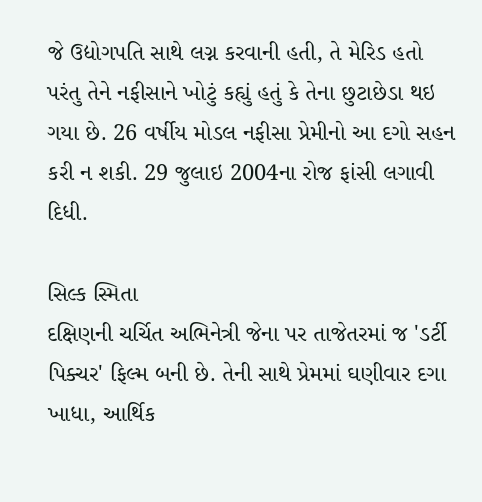જે ઉદ્યોગપતિ સાથે લગ્ન કરવાની હતી, તે મેરિડ હતો પરંતુ તેને નફીસાને ખોટું કહ્યું હતું કે તેના છુટાછેડા થઇ ગયા છે. 26 વર્ષીય મોડલ નફીસા પ્રેમીનો આ દગો સહન કરી ન શકી. 29 જુલાઇ 2004ના રોજ ફાંસી લગાવી દિધી.

સિલ્ક સ્મિતા
દક્ષિણની ચર્ચિત અભિનેત્રી જેના પર તાજેતરમાં જ 'ડર્ટી પિક્ચર' ફિલ્મ બની છે. તેની સાથે પ્રેમમાં ઘણીવાર દગા ખાધા, આર્થિક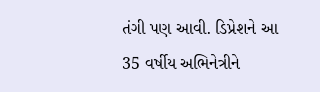તંગી પણ આવી. ડિપ્રેશને આ 35 વર્ષીય અભિનેત્રીને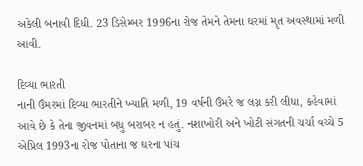અકેલી બનાવી દિધી. 23 ડિસેમ્બર 1996ના રોજ તેમને તેમના ઘરમાં મૃત અવસ્થામાં મળી આવી.

દિવ્યા ભારતી
નાની ઉંમરમાં દિવ્યા ભારતીને ખ્યાતિ મળી, 19 વર્ષની ઉંમરે જ લગ્ન કરી લીધા, કહેવામાં આવે છે કે તેના જીવનમાં બધુ બરાબર ન હતું. નશાખોરી અને ખોટી સંગતની ચર્ચા વચ્ચે 5 એપ્રિલ 1993ના રોજ પોતાના જ ઘરના પાંચ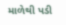માળેથી પડી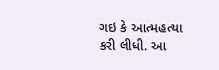ગઇ કે આત્મહત્યા કરી લીધી. આ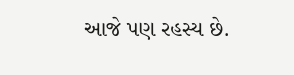આજે પણ રહસ્ય છે.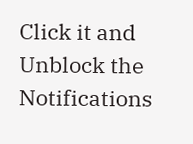Click it and Unblock the Notifications